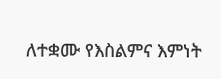ለተቋሙ የእስልምና እምነት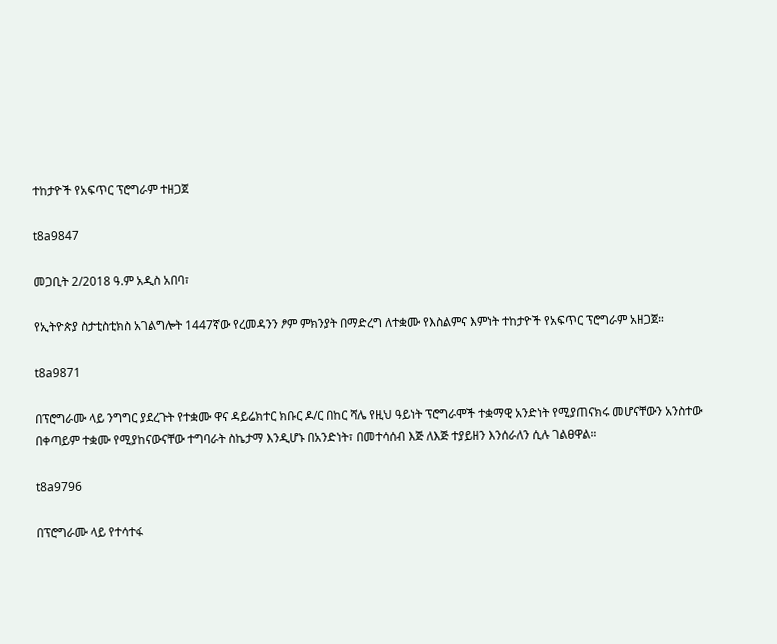ተከታዮች የአፍጥር ፕሮግራም ተዘጋጀ

t8a9847

መጋቢት 2/2018 ዓ.ም አዲስ አበባ፣

የኢትዮጵያ ስታቲስቲክስ አገልግሎት 1447ኛው የረመዳንን ፆም ምክንያት በማድረግ ለተቋሙ የእስልምና እምነት ተከታዮች የአፍጥር ፕሮግራም አዘጋጀ።

t8a9871

በፕሮግራሙ ላይ ንግግር ያደረጉት የተቋሙ ዋና ዳይሬክተር ክቡር ዶ/ር በከር ሻሌ የዚህ ዓይነት ፕሮግራሞች ተቋማዊ አንድነት የሚያጠናክሩ መሆናቸውን አንስተው በቀጣይም ተቋሙ የሚያከናውናቸው ተግባራት ስኬታማ እንዲሆኑ በአንድነት፣ በመተሳሰብ እጅ ለእጅ ተያይዘን እንሰራለን ሲሉ ገልፀዋል።

t8a9796

በፕሮግራሙ ላይ የተሳተፋ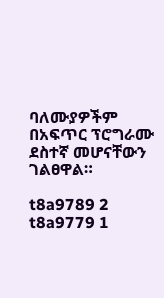ባለሙያዎችም በአፍጥር ፕሮግራሙ ደስተኛ መሆናቸውን ገልፀዋል።

t8a9789 2
t8a9779 1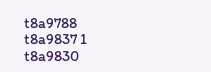t8a9788
t8a9837 1
t8a9830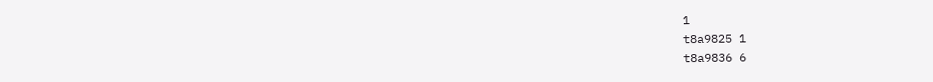1
t8a9825 1
t8a9836 6